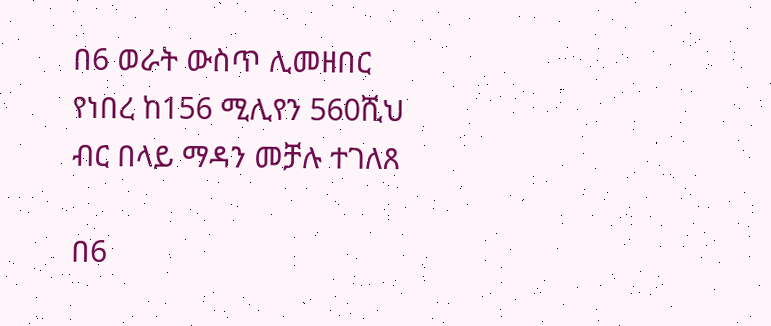በ6 ወራት ውስጥ ሊመዘበር የነበረ ከ156 ሚሊየን 560ሺህ ብር በላይ ማዳን መቻሉ ተገለጸ

በ6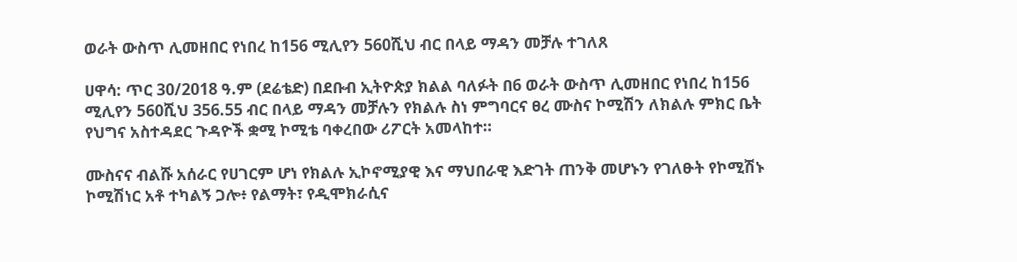ወራት ውስጥ ሊመዘበር የነበረ ከ156 ሚሊየን 560ሺህ ብር በላይ ማዳን መቻሉ ተገለጸ

ሀዋሳ: ጥር 30/2018 ዓ.ም (ደሬቴድ) በደቡብ ኢትዮጵያ ክልል ባለፉት በ6 ወራት ውስጥ ሊመዘበር የነበረ ከ156 ሚሊየን 560ሺህ 356.55 ብር በላይ ማዳን መቻሉን የክልሉ ስነ ምግባርና ፀረ ሙስና ኮሚሽን ለክልሉ ምክር ቤት የህግና አስተዳደር ጉዳዮች ቋሚ ኮሚቴ ባቀረበው ሪፖርት አመላከተ።

ሙስናና ብልሹ አሰራር የሀገርም ሆነ የክልሉ ኢኮኖሚያዊ እና ማህበራዊ እድገት ጠንቅ መሆኑን የገለፁት የኮሚሽኑ ኮሚሽነር አቶ ተካልኝ ጋሎ፥ የልማት፣ የዲሞክራሲና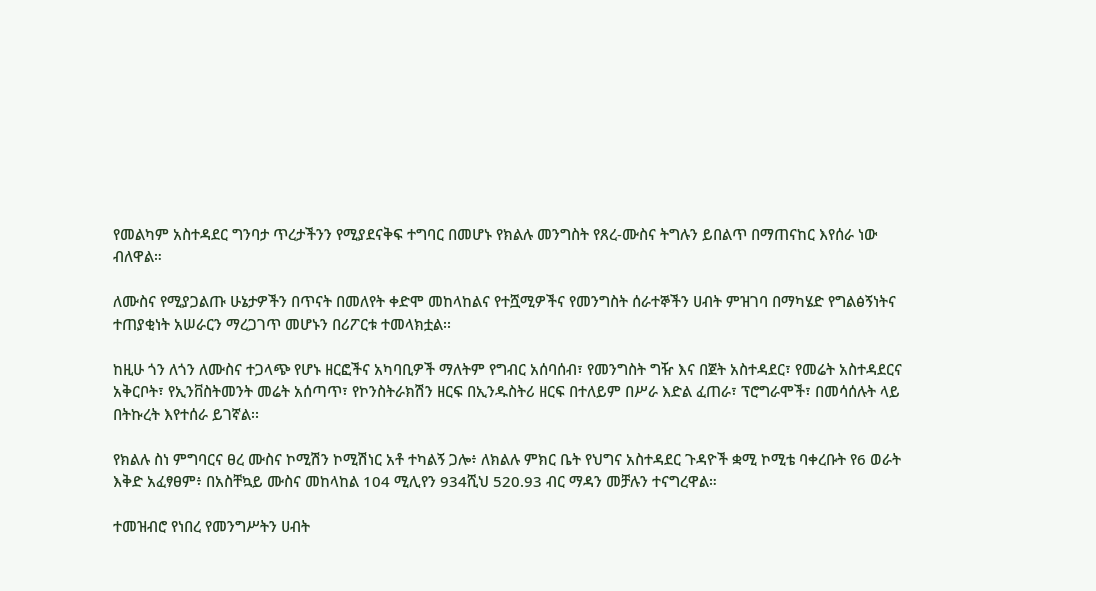የመልካም አስተዳደር ግንባታ ጥረታችንን የሚያደናቅፍ ተግባር በመሆኑ የክልሉ መንግስት የጸረ-ሙስና ትግሉን ይበልጥ በማጠናከር እየሰራ ነው ብለዋል።

ለሙስና የሚያጋልጡ ሁኔታዎችን በጥናት በመለየት ቀድሞ መከላከልና የተሿሚዎችና የመንግስት ሰራተኞችን ሀብት ምዝገባ በማካሄድ የግልፅኝነትና ተጠያቂነት አሠራርን ማረጋገጥ መሆኑን በሪፖርቱ ተመላክቷል፡፡

ከዚሁ ጎን ለጎን ለሙስና ተጋላጭ የሆኑ ዘርፎችና አካባቢዎች ማለትም የግብር አሰባሰብ፣ የመንግስት ግዥ እና በጀት አስተዳደር፣ የመሬት አስተዳደርና አቅርቦት፣ የኢንቨስትመንት መሬት አሰጣጥ፣ የኮንስትራክሽን ዘርፍ በኢንዱስትሪ ዘርፍ በተለይም በሥራ እድል ፈጠራ፣ ፕሮግራሞች፣ በመሳሰሉት ላይ በትኩረት እየተሰራ ይገኛል፡፡

የክልሉ ስነ ምግባርና ፀረ ሙስና ኮሚሽን ኮሚሽነር አቶ ተካልኝ ጋሎ፥ ለክልሉ ምክር ቤት የህግና አስተዳደር ጉዳዮች ቋሚ ኮሚቴ ባቀረቡት የ6 ወራት እቅድ አፈፃፀም፥ በአስቸኳይ ሙስና መከላከል 104 ሚሊየን 934ሺህ 520.93 ብር ማዳን መቻሉን ተናግረዋል።

ተመዝብሮ የነበረ የመንግሥትን ሀብት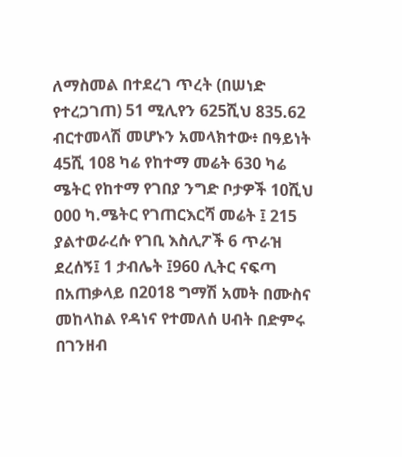ለማስመል በተደረገ ጥረት (በሠነድ የተረጋገጠ) 51 ሚሊየን 625ሺህ 835.62 ብርተመላሽ መሆኑን አመላክተው፥ በዓይነት 45ሺ 108 ካሬ የከተማ መሬት 630 ካሬ ሜትር የከተማ የገበያ ንግድ ቦታዎች 10ሺህ 000 ካ.ሜትር የገጠርእርሻ መሬት ፤ 215 ያልተወራረሱ የገቢ እስሊፖች 6 ጥራዝ ደረሰኝ፤ 1 ታብሌት ፤960 ሊትር ናፍጣ በአጠቃላይ በ2018 ግማሽ አመት በሙስና መከላከል የዳነና የተመለሰ ሀብት በድምሩ በገንዘብ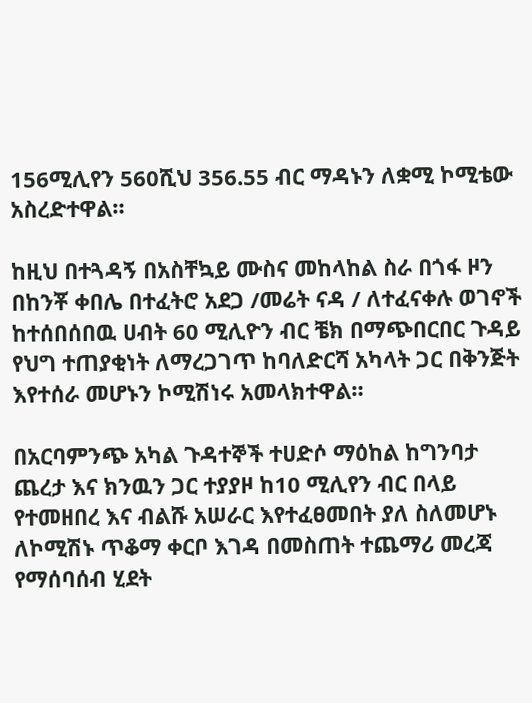156ሚሊየን 560ሺህ 356.55 ብር ማዳኑን ለቋሚ ኮሚቴው አስረድተዋል።

ከዚህ በተጓዳኝ በአስቸኳይ ሙስና መከላከል ስራ በጎፋ ዞን በከንቾ ቀበሌ በተፈትሮ አደጋ /መሬት ናዳ / ለተፈናቀሉ ወገኖች ከተሰበሰበዉ ሀብት 60 ሚሊዮን ብር ቼክ በማጭበርበር ጉዳይ የህግ ተጠያቂነት ለማረጋገጥ ከባለድርሻ አካላት ጋር በቅንጅት እየተሰራ መሆኑን ኮሚሽነሩ አመላክተዋል።

በአርባምንጭ አካል ጉዳተኞች ተሀድሶ ማዕከል ከግንባታ ጨረታ እና ክንዉን ጋር ተያያዞ ከ10 ሚሊየን ብር በላይ የተመዘበረ እና ብልሹ አሠራር እየተፈፀመበት ያለ ስለመሆኑ ለኮሚሽኑ ጥቆማ ቀርቦ እገዳ በመስጠት ተጨማሪ መረጃ የማሰባሰብ ሂደት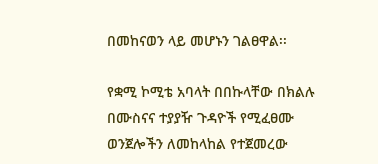በመከናወን ላይ መሆኑን ገልፀዋል፡፡

የቋሚ ኮሚቴ አባላት በበኩላቸው በክልሉ በሙስናና ተያያዥ ጉዳዮች የሚፈፀሙ ወንጀሎችን ለመከላከል የተጀመረው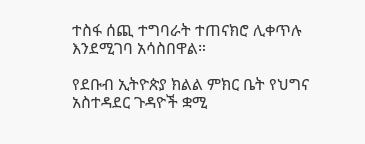ተስፋ ሰጪ ተግባራት ተጠናክሮ ሊቀጥሉ እንደሚገባ አሳስበዋል።

የደቡብ ኢትዮጵያ ክልል ምክር ቤት የህግና አስተዳደር ጉዳዮች ቋሚ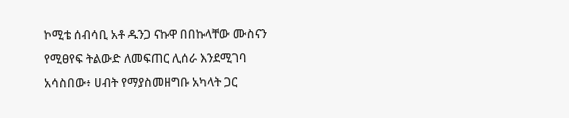ኮሚቴ ሰብሳቢ አቶ ዱንጋ ናኩዋ በበኩላቸው ሙስናን የሚፀየፍ ትልውድ ለመፍጠር ሊሰራ እንደሚገባ አሳስበው፥ ሀብት የማያስመዘግቡ አካላት ጋር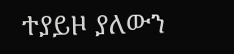ተያይዞ ያለውን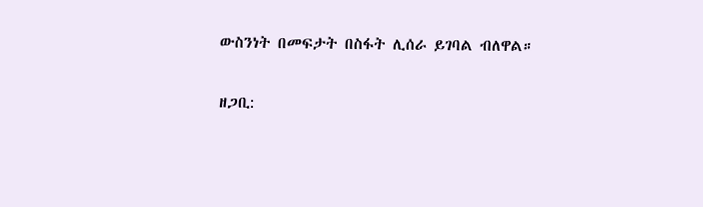ውስንነት በመፍታት በስፋት ሊሰራ ይገባል ብለዋል።

ዘጋቢ: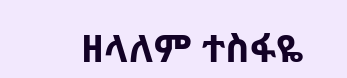ዘላለም ተስፋዬ